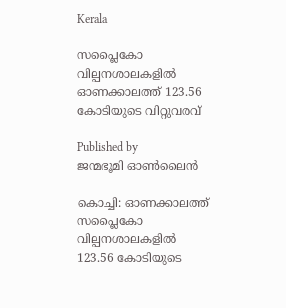Kerala

സപ്ലൈകോ വില്പനശാലകളില്‍ ഓണക്കാലത്ത് 123.56 കോടിയുടെ വിറ്റുവരവ്

Published by
ജന്മഭൂമി ഓണ്‍ലൈന്‍

കൊച്ചി: ഓണക്കാലത്ത് സപ്ലൈകോ വില്പനശാലകളില്‍ 123.56 കോടിയുടെ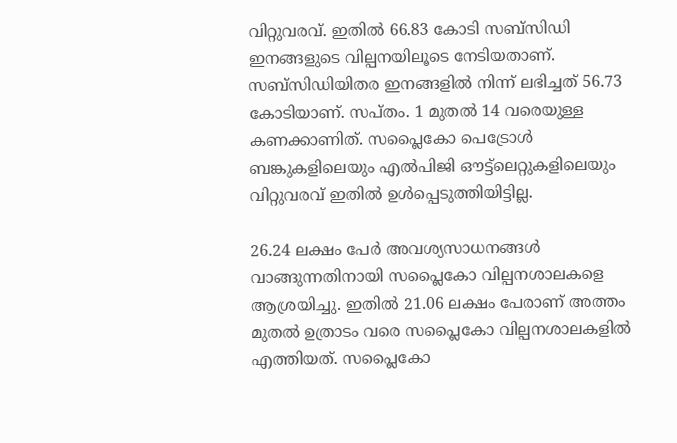വിറ്റുവരവ്. ഇതില്‍ 66.83 കോടി സബ്‌സിഡി ഇനങ്ങളുടെ വില്പനയിലൂടെ നേടിയതാണ്. സബ്‌സിഡിയിതര ഇനങ്ങളില്‍ നിന്ന് ലഭിച്ചത് 56.73 കോടിയാണ്. സപ്തം. 1 മുതല്‍ 14 വരെയുള്ള കണക്കാണിത്. സപ്ലൈകോ പെട്രോള്‍ ബങ്കുകളിലെയും എല്‍പിജി ഔട്ട്‌ലെറ്റുകളിലെയും വിറ്റുവരവ് ഇതില്‍ ഉള്‍പ്പെടുത്തിയിട്ടില്ല.

26.24 ലക്ഷം പേര്‍ അവശ്യസാധനങ്ങള്‍ വാങ്ങുന്നതിനായി സപ്ലൈകോ വില്പനശാലകളെ ആശ്രയിച്ചു. ഇതില്‍ 21.06 ലക്ഷം പേരാണ് അത്തം മുതല്‍ ഉത്രാടം വരെ സപ്ലൈകോ വില്പനശാലകളില്‍ എത്തിയത്. സപ്ലൈകോ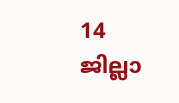14 ജില്ലാ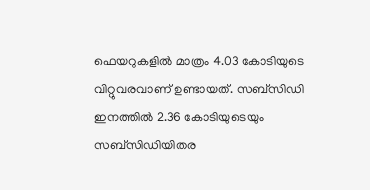ഫെയറുകളില്‍ മാത്രം 4.03 കോടിയുടെ വിറ്റുവരവാണ് ഉണ്ടായത്. സബ്‌സിഡി ഇനത്തില്‍ 2.36 കോടിയുടെയും സബ്‌സിഡിയിതര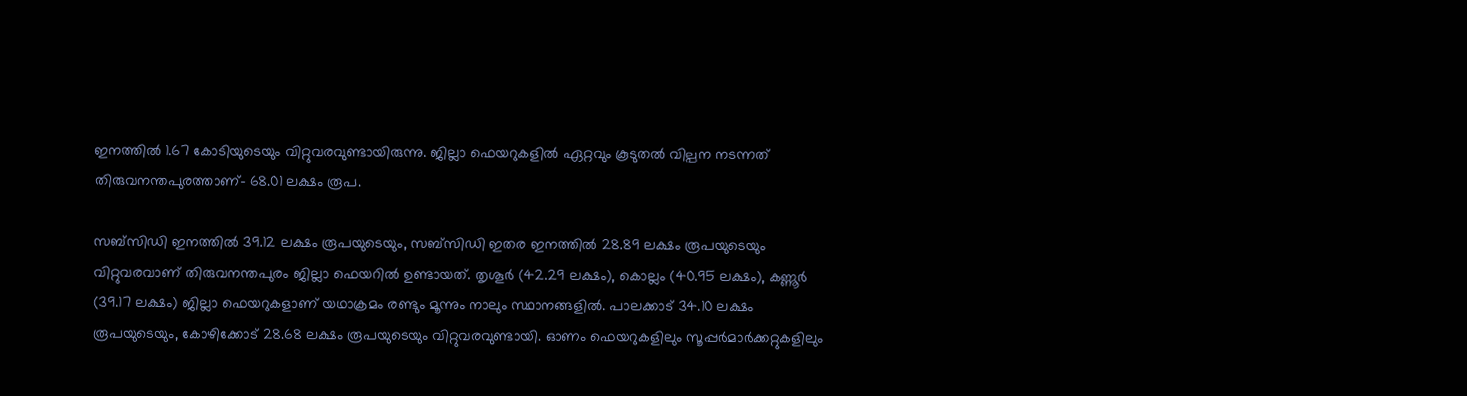ഇനത്തില്‍ 1.67 കോടിയുടെയും വിറ്റുവരവുണ്ടായിരുന്നു. ജില്ലാ ഫെയറുകളില്‍ ഏറ്റവും കൂടുതല്‍ വില്പന നടന്നത് തിരുവനന്തപുരത്താണ്- 68.01 ലക്ഷം രൂപ.

സബ്‌സിഡി ഇനത്തില്‍ 39.12 ലക്ഷം രൂപയുടെയും, സബ്‌സിഡി ഇതര ഇനത്തില്‍ 28.89 ലക്ഷം രൂപയുടെയും വിറ്റുവരവാണ് തിരുവനന്തപുരം ജില്ലാ ഫെയറില്‍ ഉണ്ടായത്. തൃശൂര്‍ (42.29 ലക്ഷം), കൊല്ലം (40.95 ലക്ഷം), കണ്ണൂര്‍ (39.17 ലക്ഷം) ജില്ലാ ഫെയറുകളാണ് യഥാക്രമം രണ്ടും മൂന്നും നാലും സ്ഥാനങ്ങളില്‍. പാലക്കാട് 34.10 ലക്ഷം രൂപയുടെയും, കോഴിക്കോട് 28.68 ലക്ഷം രൂപയുടെയും വിറ്റുവരവുണ്ടായി. ഓണം ഫെയറുകളിലും സൂപ്പര്‍മാര്‍ക്കറ്റുകളിലും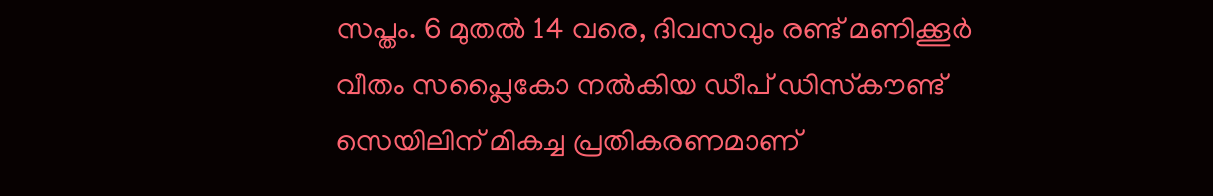സപ്തം. 6 മുതല്‍ 14 വരെ, ദിവസവും രണ്ട് മണിക്കൂര്‍ വീതം സപ്ലൈകോ നല്‍കിയ ഡീപ് ഡിസ്‌കൗണ്ട് സെയിലിന് മികച്ച പ്രതികരണമാണ്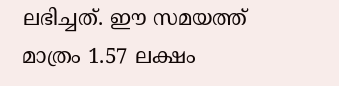ലഭിച്ചത്. ഈ സമയത്ത് മാത്രം 1.57 ലക്ഷം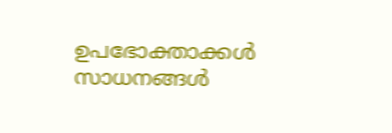ഉപഭോക്താക്കള്‍ സാധനങ്ങള്‍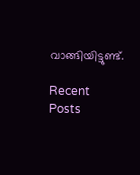വാങ്ങിയിട്ടുണ്ട്.

Recent Posts